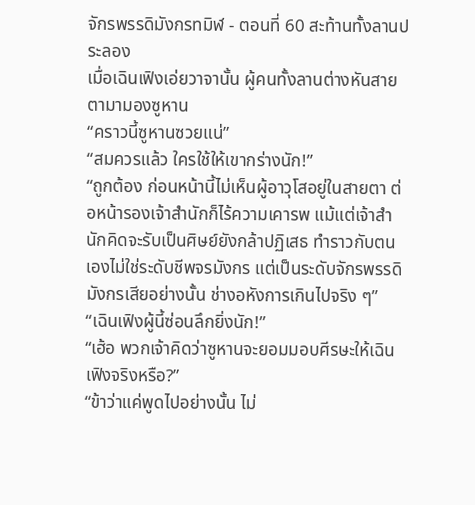จักรพรรดิมังกรทมิฬ - ตอนที่ 60 สะท้านทั้งลานประลอง
เมื่อเฉินเฟิงเอ่ยวาจานั้น ผู้คนทั้งลานต่างหันสายตามามองซูหาน
“คราวนี้ซูหานซวยแน่”
“สมควรแล้ว ใครใช้ให้เขากร่างนัก!”
“ถูกต้อง ก่อนหน้านี้ไม่เห็นผู้อาวุโสอยู่ในสายตา ต่อหน้ารองเจ้าสำนักก็ไร้ความเคารพ แม้แต่เจ้าสำนักคิดจะรับเป็นศิษย์ยังกล้าปฏิเสธ ทำราวกับตนเองไม่ใช่ระดับชีพจรมังกร แต่เป็นระดับจักรพรรดิมังกรเสียอย่างนั้น ช่างอหังการเกินไปจริง ๆ”
“เฉินเฟิงผู้นี้ซ่อนลึกยิ่งนัก!”
“เฮ้อ พวกเจ้าคิดว่าซูหานจะยอมมอบศีรษะให้เฉินเฟิงจริงหรือ?”
“ข้าว่าแค่พูดไปอย่างนั้น ไม่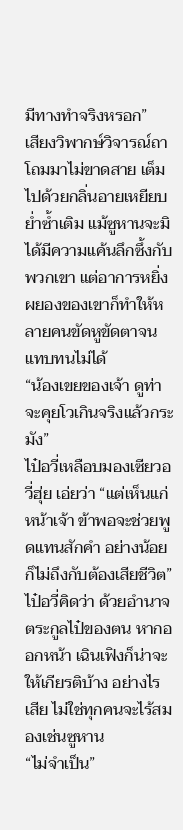มีทางทำจริงหรอก”
เสียงวิพากษ์วิจารณ์ถาโถมมาไม่ขาดสาย เต็มไปด้วยกลิ่นอายเหยียบย่ำซ้ำเติม แม้ซูหานจะมิได้มีความแค้นลึกซึ้งกับพวกเขา แต่อาการหยิ่งผยองของเขาก็ทำให้หลายคนขัดหูขัดตาจนแทบทนไม่ได้
“น้องเขยของเจ้า ดูท่าจะคุยโวเกินจริงแล้วกระมัง”
ไป๋อวี่เหลือบมองเซียวอวี่ฮุ่ย เอ่ยว่า “แต่เห็นแก่หน้าเจ้า ข้าพอจะช่วยพูดแทนสักคำ อย่างน้อยก็ไม่ถึงกับต้องเสียชีวิต”
ไป๋อวี่คิดว่า ด้วยอำนาจตระกูลไป๋ของตน หากออกหน้า เฉินเฟิงก็น่าจะให้เกียรติบ้าง อย่างไรเสีย ไม่ใช่ทุกคนจะไร้สมองเช่นซูหาน
“ไม่จำเป็น”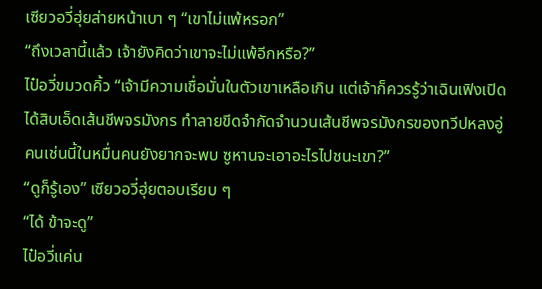เซียวอวี่ฮุ่ยส่ายหน้าเบา ๆ “เขาไม่แพ้หรอก”
“ถึงเวลานี้แล้ว เจ้ายังคิดว่าเขาจะไม่แพ้อีกหรือ?”
ไป๋อวี่ขมวดคิ้ว “เจ้ามีความเชื่อมั่นในตัวเขาเหลือเกิน แต่เจ้าก็ควรรู้ว่าเฉินเฟิงเปิดได้สิบเอ็ดเส้นชีพจรมังกร ทำลายขีดจำกัดจำนวนเส้นชีพจรมังกรของทวีปหลงอู่ คนเช่นนี้ในหมื่นคนยังยากจะพบ ซูหานจะเอาอะไรไปชนะเขา?”
“ดูก็รู้เอง” เซียวอวี่ฮุ่ยตอบเรียบ ๆ
“ได้ ข้าจะดู”
ไป๋อวี่แค่น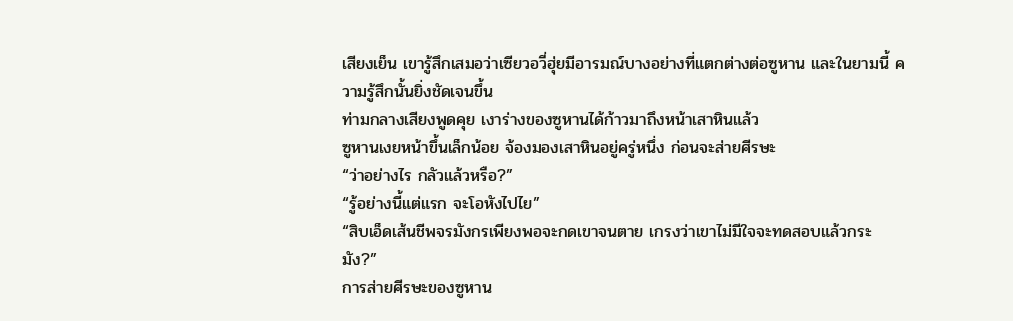เสียงเย็น เขารู้สึกเสมอว่าเซียวอวี่ฮุ่ยมีอารมณ์บางอย่างที่แตกต่างต่อซูหาน และในยามนี้ ความรู้สึกนั้นยิ่งชัดเจนขึ้น
ท่ามกลางเสียงพูดคุย เงาร่างของซูหานได้ก้าวมาถึงหน้าเสาหินแล้ว
ซูหานเงยหน้าขึ้นเล็กน้อย จ้องมองเสาหินอยู่ครู่หนึ่ง ก่อนจะส่ายศีรษะ
“ว่าอย่างไร กลัวแล้วหรือ?”
“รู้อย่างนี้แต่แรก จะโอหังไปไย”
“สิบเอ็ดเส้นชีพจรมังกรเพียงพอจะกดเขาจนตาย เกรงว่าเขาไม่มีใจจะทดสอบแล้วกระมัง?”
การส่ายศีรษะของซูหาน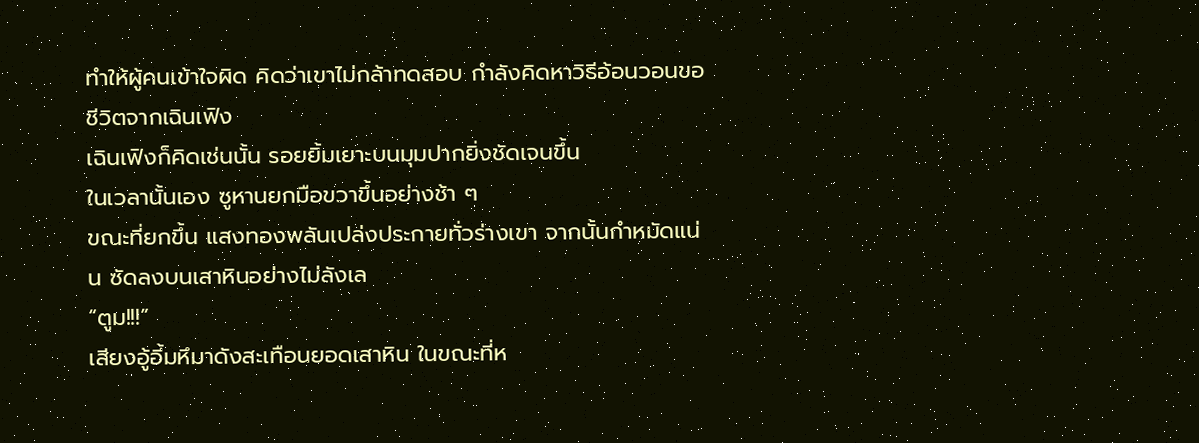ทำให้ผู้คนเข้าใจผิด คิดว่าเขาไม่กล้าทดสอบ กำลังคิดหาวิธีอ้อนวอนขอชีวิตจากเฉินเฟิง
เฉินเฟิงก็คิดเช่นนั้น รอยยิ้มเยาะบนมุมปากยิ่งชัดเจนขึ้น
ในเวลานั้นเอง ซูหานยกมือขวาขึ้นอย่างช้า ๆ
ขณะที่ยกขึ้น แสงทองพลันเปล่งประกายทั่วร่างเขา จากนั้นกำหมัดแน่น ซัดลงบนเสาหินอย่างไม่ลังเล
“ตูม!!!”
เสียงอู้อี้มหึมาดังสะเทือนยอดเสาหิน ในขณะที่ห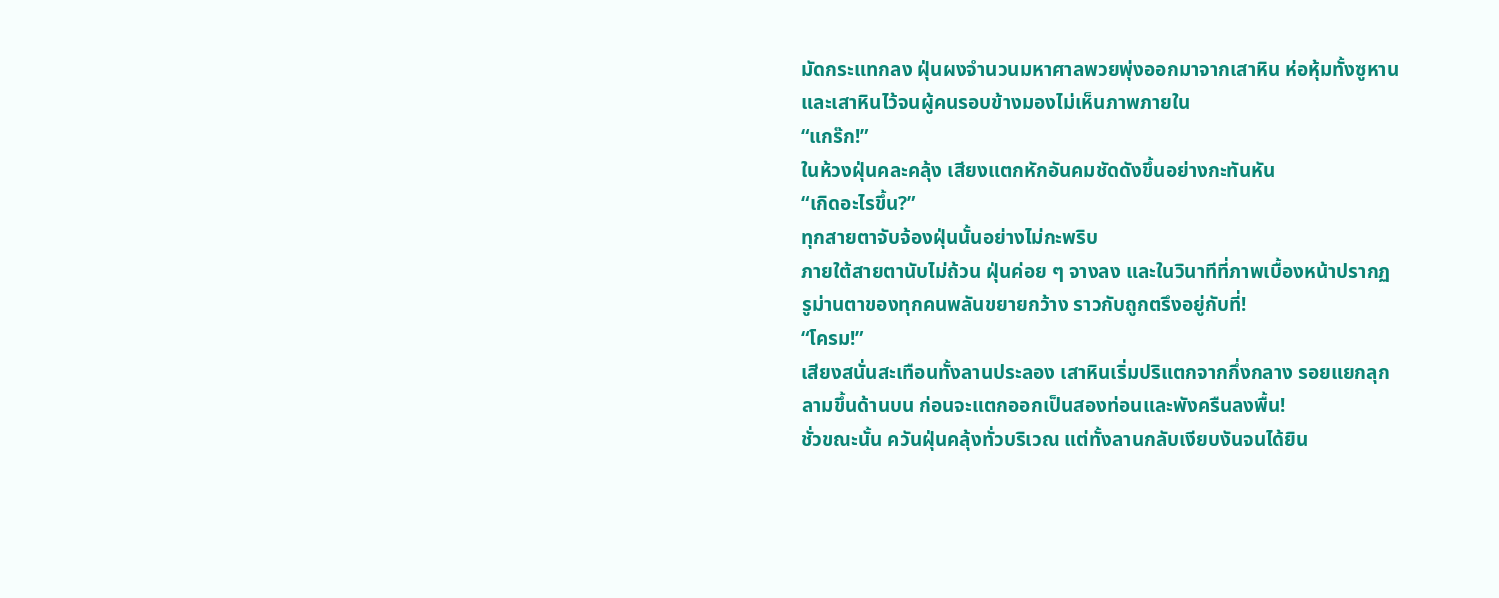มัดกระแทกลง ฝุ่นผงจำนวนมหาศาลพวยพุ่งออกมาจากเสาหิน ห่อหุ้มทั้งซูหานและเสาหินไว้จนผู้คนรอบข้างมองไม่เห็นภาพภายใน
“แกร๊ก!”
ในห้วงฝุ่นคละคลุ้ง เสียงแตกหักอันคมชัดดังขึ้นอย่างกะทันหัน
“เกิดอะไรขึ้น?”
ทุกสายตาจับจ้องฝุ่นนั้นอย่างไม่กะพริบ
ภายใต้สายตานับไม่ถ้วน ฝุ่นค่อย ๆ จางลง และในวินาทีที่ภาพเบื้องหน้าปรากฏ รูม่านตาของทุกคนพลันขยายกว้าง ราวกับถูกตรึงอยู่กับที่!
“โครม!”
เสียงสนั่นสะเทือนทั้งลานประลอง เสาหินเริ่มปริแตกจากกึ่งกลาง รอยแยกลุกลามขึ้นด้านบน ก่อนจะแตกออกเป็นสองท่อนและพังครืนลงพื้น!
ชั่วขณะนั้น ควันฝุ่นคลุ้งทั่วบริเวณ แต่ทั้งลานกลับเงียบงันจนได้ยิน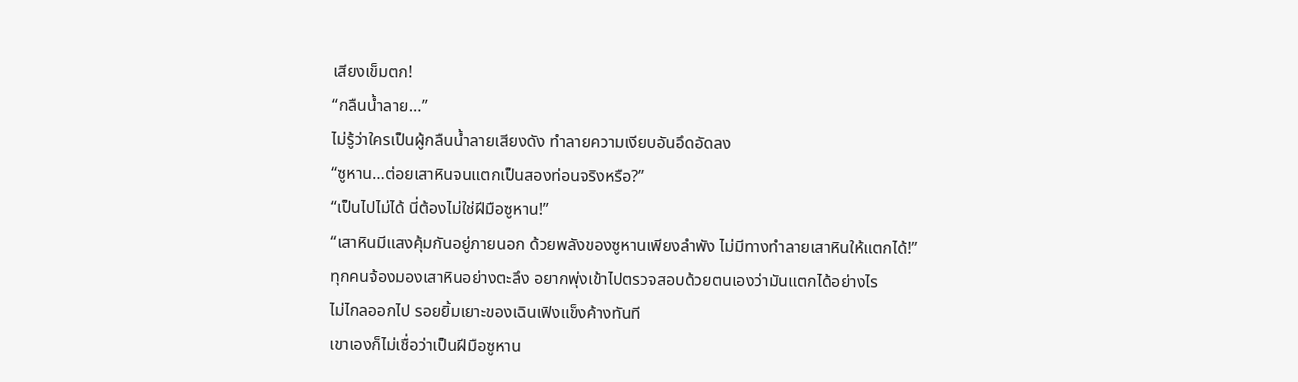เสียงเข็มตก!
“กลืนน้ำลาย…”
ไม่รู้ว่าใครเป็นผู้กลืนน้ำลายเสียงดัง ทำลายความเงียบอันอึดอัดลง
“ซูหาน…ต่อยเสาหินจนแตกเป็นสองท่อนจริงหรือ?”
“เป็นไปไม่ได้ นี่ต้องไม่ใช่ฝีมือซูหาน!”
“เสาหินมีแสงคุ้มกันอยู่ภายนอก ด้วยพลังของซูหานเพียงลำพัง ไม่มีทางทำลายเสาหินให้แตกได้!”
ทุกคนจ้องมองเสาหินอย่างตะลึง อยากพุ่งเข้าไปตรวจสอบด้วยตนเองว่ามันแตกได้อย่างไร
ไม่ไกลออกไป รอยยิ้มเยาะของเฉินเฟิงแข็งค้างทันที
เขาเองก็ไม่เชื่อว่าเป็นฝีมือซูหาน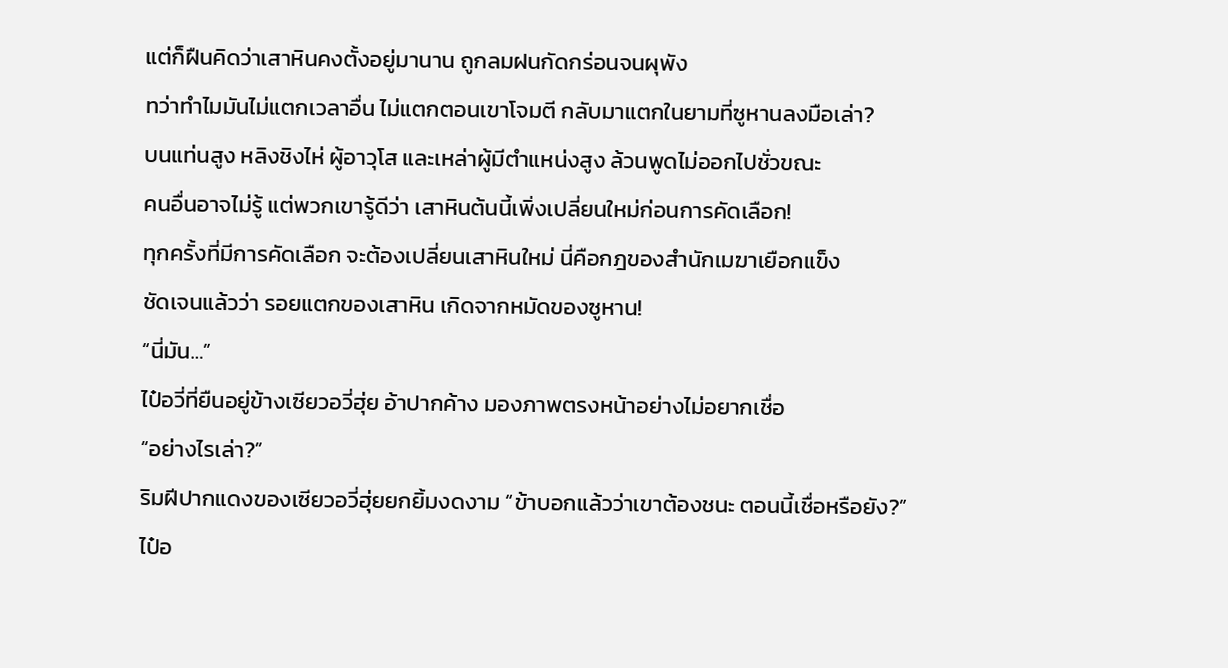แต่ก็ฝืนคิดว่าเสาหินคงตั้งอยู่มานาน ถูกลมฝนกัดกร่อนจนผุพัง
ทว่าทำไมมันไม่แตกเวลาอื่น ไม่แตกตอนเขาโจมตี กลับมาแตกในยามที่ซูหานลงมือเล่า?
บนแท่นสูง หลิงชิงไห่ ผู้อาวุโส และเหล่าผู้มีตำแหน่งสูง ล้วนพูดไม่ออกไปชั่วขณะ
คนอื่นอาจไม่รู้ แต่พวกเขารู้ดีว่า เสาหินต้นนี้เพิ่งเปลี่ยนใหม่ก่อนการคัดเลือก!
ทุกครั้งที่มีการคัดเลือก จะต้องเปลี่ยนเสาหินใหม่ นี่คือกฎของสำนักเมฆาเยือกแข็ง
ชัดเจนแล้วว่า รอยแตกของเสาหิน เกิดจากหมัดของซูหาน!
“นี่มัน…”
ไป๋อวี่ที่ยืนอยู่ข้างเซียวอวี่ฮุ่ย อ้าปากค้าง มองภาพตรงหน้าอย่างไม่อยากเชื่อ
“อย่างไรเล่า?”
ริมฝีปากแดงของเซียวอวี่ฮุ่ยยกยิ้มงดงาม “ข้าบอกแล้วว่าเขาต้องชนะ ตอนนี้เชื่อหรือยัง?”
ไป๋อ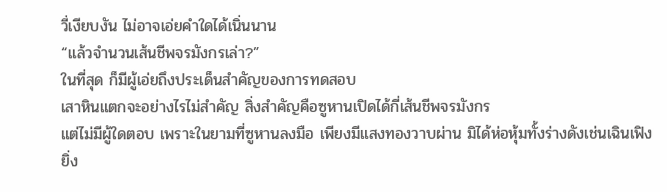วี่เงียบงัน ไม่อาจเอ่ยคำใดได้เนิ่นนาน
“แล้วจำนวนเส้นชีพจรมังกรเล่า?”
ในที่สุด ก็มีผู้เอ่ยถึงประเด็นสำคัญของการทดสอบ
เสาหินแตกจะอย่างไรไม่สำคัญ สิ่งสำคัญคือซูหานเปิดได้กี่เส้นชีพจรมังกร
แต่ไม่มีผู้ใดตอบ เพราะในยามที่ซูหานลงมือ เพียงมีแสงทองวาบผ่าน มิได้ห่อหุ้มทั้งร่างดังเช่นเฉินเฟิง
ยิ่ง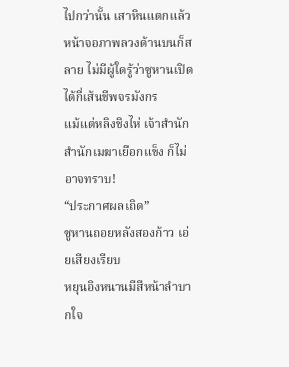ไปกว่านั้น เสาหินแตกแล้ว หน้าจอภาพลวงด้านบนก็สลาย ไม่มีผู้ใดรู้ว่าซูหานเปิดได้กี่เส้นชีพจรมังกร
แม้แต่หลิงชิงไห่ เจ้าสำนักสำนักเมฆาเยือกแข็ง ก็ไม่อาจทราบ!
“ประกาศผลเถิด”
ซูหานถอยหลังสองก้าว เอ่ยเสียงเรียบ
หยุนอิงหนานมีสีหน้าลำบากใจ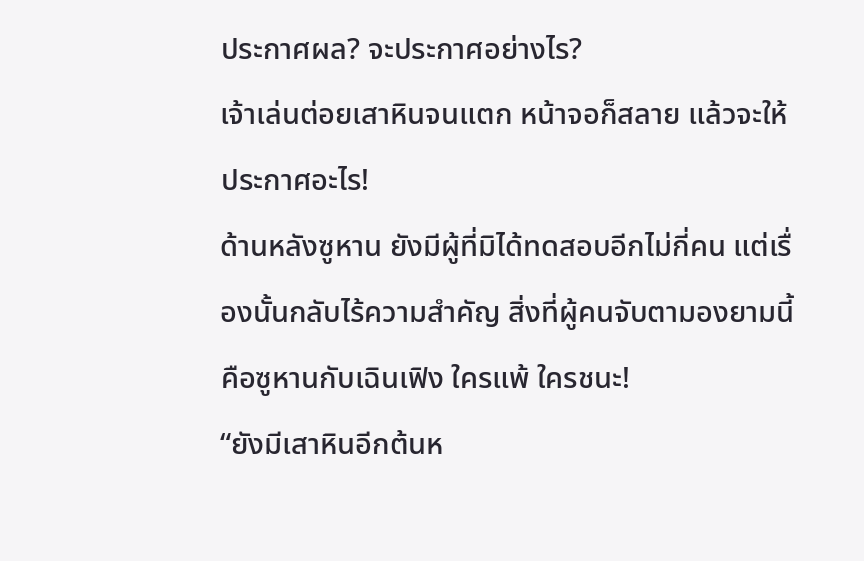ประกาศผล? จะประกาศอย่างไร?
เจ้าเล่นต่อยเสาหินจนแตก หน้าจอก็สลาย แล้วจะให้ประกาศอะไร!
ด้านหลังซูหาน ยังมีผู้ที่มิได้ทดสอบอีกไม่กี่คน แต่เรื่องนั้นกลับไร้ความสำคัญ สิ่งที่ผู้คนจับตามองยามนี้ คือซูหานกับเฉินเฟิง ใครแพ้ ใครชนะ!
“ยังมีเสาหินอีกต้นห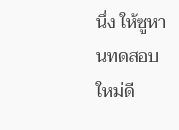นึ่ง ให้ซูหานทดสอบใหม่ดี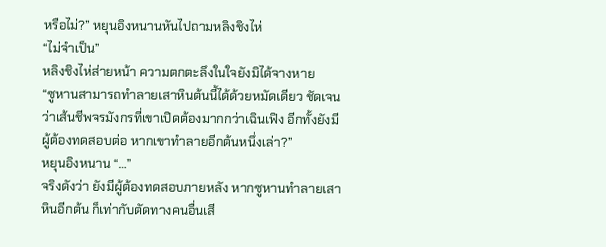หรือไม่?” หยุนอิงหนานหันไปถามหลิงชิงไห่
“ไม่จำเป็น”
หลิงชิงไห่ส่ายหน้า ความตกตะลึงในใจยังมิได้จางหาย
“ซูหานสามารถทำลายเสาหินต้นนี้ได้ด้วยหมัดเดียว ชัดเจนว่าเส้นชีพจรมังกรที่เขาเปิดต้องมากกว่าเฉินเฟิง อีกทั้งยังมีผู้ต้องทดสอบต่อ หากเขาทำลายอีกต้นหนึ่งเล่า?”
หยุนอิงหนาน “…”
จริงดังว่า ยังมีผู้ต้องทดสอบภายหลัง หากซูหานทำลายเสาหินอีกต้น ก็เท่ากับตัดทางคนอื่นเสี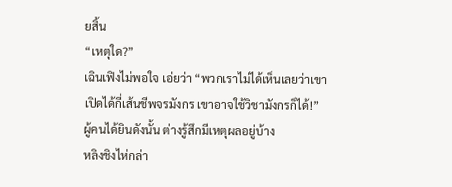ยสิ้น
“เหตุใด?”
เฉินเฟิงไม่พอใจ เอ่ยว่า “พวกเราไม่ได้เห็นเลยว่าเขาเปิดได้กี่เส้นชีพจรมังกร เขาอาจใช้วิชามังกรก็ได้!”
ผู้คนได้ยินดังนั้น ต่างรู้สึกมีเหตุผลอยู่บ้าง
หลิงชิงไห่กล่า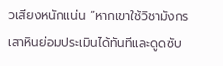วเสียงหนักแน่น “หากเขาใช้วิชามังกร เสาหินย่อมประเมินได้ทันทีและดูดซับ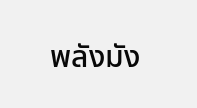พลังมัง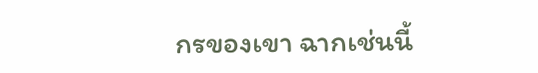กรของเขา ฉากเช่นนี้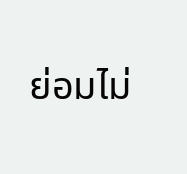ย่อมไม่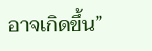อาจเกิดขึ้น”